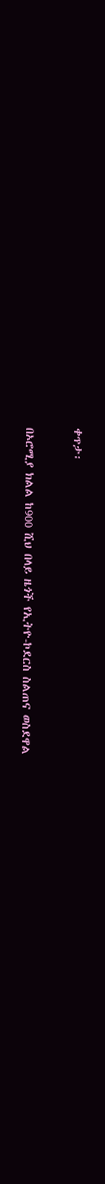ቀጥታ፡

በኦሮሚያ ክልል ከ900 ሺህ በላይ ዜጎች የኢትዮ-ኮደርስ ስልጠና ወስደዋል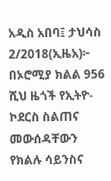አዲስ አበባ፤ ታህሳስ 2/2018(ኢዜአ)፦ በኦሮሚያ ክልል 956 ሺህ ዜጎች የኢትዮ-ኮደርስ ስልጠና መውሰዳቸውን የክልሉ ሳይንስና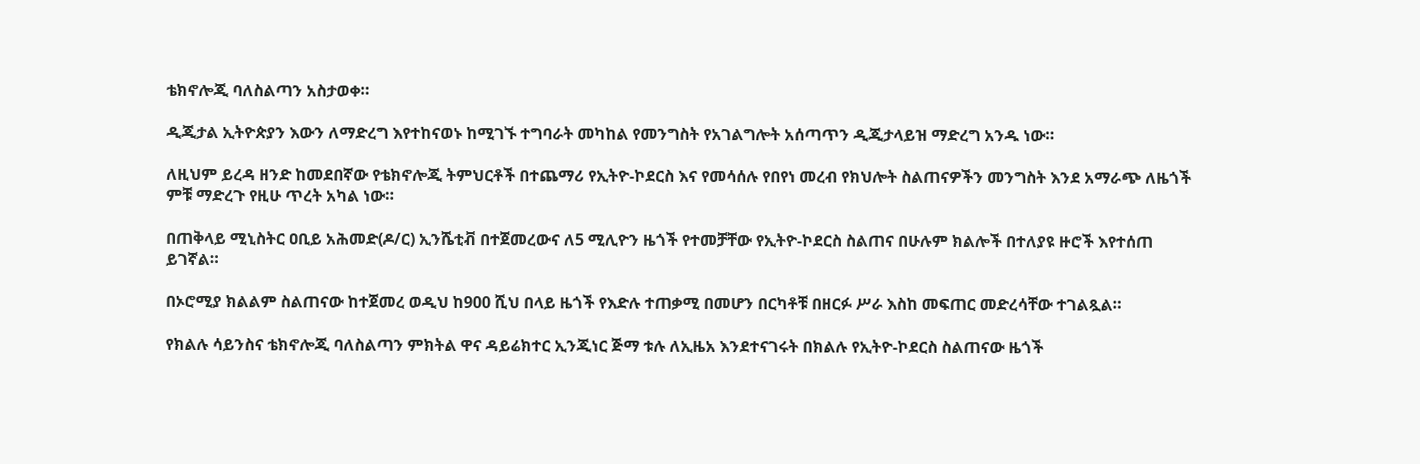ቴክኖሎጂ ባለስልጣን አስታወቀ።

ዲጂታል ኢትዮጵያን እውን ለማድረግ እየተከናወኑ ከሚገኙ ተግባራት መካከል የመንግስት የአገልግሎት አሰጣጥን ዲጂታላይዝ ማድረግ አንዱ ነው።

ለዚህም ይረዳ ዘንድ ከመደበኛው የቴክኖሎጂ ትምህርቶች በተጨማሪ የኢትዮ-ኮደርስ እና የመሳሰሉ የበየነ መረብ የክህሎት ስልጠናዎችን መንግስት እንደ አማራጭ ለዜጎች ምቹ ማድረጉ የዚሁ ጥረት አካል ነው።

በጠቅላይ ሚኒስትር ዐቢይ አሕመድ(ዶ/ር) ኢንሼቲቭ በተጀመረውና ለ5 ሚሊዮን ዜጎች የተመቻቸው የኢትዮ-ኮደርስ ስልጠና በሁሉም ክልሎች በተለያዩ ዙሮች እየተሰጠ ይገኛል።

በኦሮሚያ ክልልም ስልጠናው ከተጀመረ ወዲህ ከ900 ሺህ በላይ ዜጎች የእድሉ ተጠቃሚ በመሆን በርካቶቹ በዘርፉ ሥራ እስከ መፍጠር መድረሳቸው ተገልጿል።

የክልሉ ሳይንስና ቴክኖሎጂ ባለስልጣን ምክትል ዋና ዳይሬክተር ኢንጂነር ጅማ ቱሉ ለኢዜአ እንደተናገሩት በክልሉ የኢትዮ-ኮደርስ ስልጠናው ዜጎች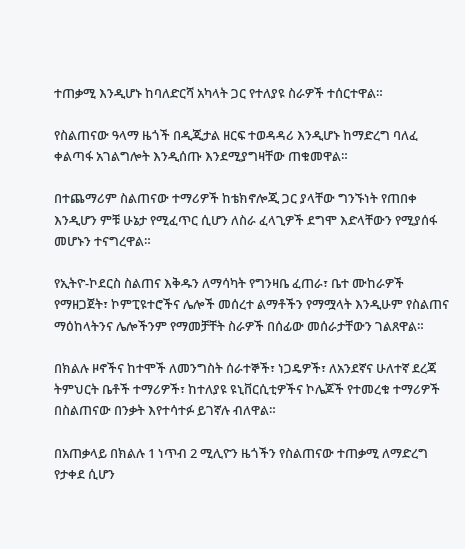ተጠቃሚ እንዲሆኑ ከባለድርሻ አካላት ጋር የተለያዩ ስራዎች ተሰርተዋል።

የስልጠናው ዓላማ ዜጎች በዲጂታል ዘርፍ ተወዳዳሪ እንዲሆኑ ከማድረግ ባለፈ ቀልጣፋ አገልግሎት እንዲሰጡ እንደሚያግዛቸው ጠቁመዋል።

በተጨማሪም ስልጠናው ተማሪዎች ከቴክኖሎጂ ጋር ያላቸው ግንኙነት የጠበቀ እንዲሆን ምቹ ሁኔታ የሚፈጥር ሲሆን ለስራ ፈላጊዎች ደግሞ እድላቸውን የሚያሰፋ መሆኑን ተናግረዋል።

የኢትዮ-ኮደርስ ስልጠና እቅዱን ለማሳካት የግንዛቤ ፈጠራ፣ ቤተ ሙከራዎች የማዘጋጀት፣ ኮምፒዩተሮችና ሌሎች መሰረተ ልማቶችን የማሟላት እንዲሁም የስልጠና ማዕከላትንና ሌሎችንም የማመቻቸት ስራዎች በሰፊው መሰራታቸውን ገልጸዋል።

በክልሉ ዞኖችና ከተሞች ለመንግስት ሰራተኞች፣ ነጋዴዎች፣ ለአንደኛና ሁለተኛ ደረጃ ትምህርት ቤቶች ተማሪዎች፣ ከተለያዩ ዩኒቨርሲቲዎችና ኮሌጆች የተመረቁ ተማሪዎች በስልጠናው በንቃት እየተሳተፉ ይገኛሉ ብለዋል።

በአጠቃላይ በክልሉ 1 ነጥብ 2 ሚሊዮን ዜጎችን የስልጠናው ተጠቃሚ ለማድረግ የታቀደ ሲሆን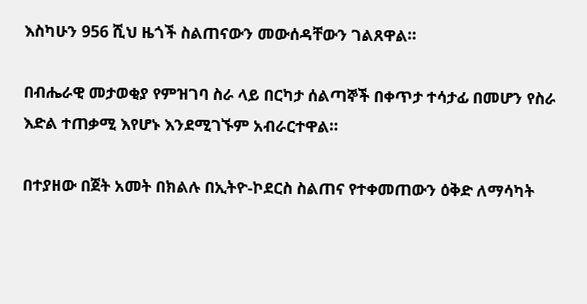እስካሁን 956 ሺህ ዜጎች ስልጠናውን መውሰዳቸውን ገልጸዋል።

በብሔራዊ መታወቂያ የምዝገባ ስራ ላይ በርካታ ሰልጣኞች በቀጥታ ተሳታፊ በመሆን የስራ እድል ተጠቃሚ እየሆኑ እንደሚገኙም አብራርተዋል።

በተያዘው በጀት አመት በክልሉ በኢትዮ-ኮደርስ ስልጠና የተቀመጠውን ዕቅድ ለማሳካት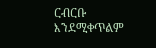ርብርቡ እንደሚቀጥልም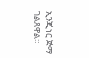ኢንጂነር ጅማ ገልጸዋል።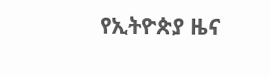የኢትዮጵያ ዜና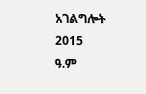አገልግሎት
2015
ዓ.ም